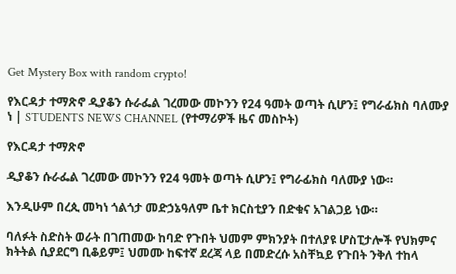Get Mystery Box with random crypto!

የእርዳታ ተማጽኖ ዲያቆን ሱራፌል ገረመው መኮንን የ24 ዓመት ወጣት ሲሆን፤ የግራፊክስ ባለሙያ ነ | STUDENTS NEWS CHANNEL (የተማሪዎች ዜና መስኮት)

የእርዳታ ተማጽኖ

ዲያቆን ሱራፌል ገረመው መኮንን የ24 ዓመት ወጣት ሲሆን፤ የግራፊክስ ባለሙያ ነው።

እንዲሁም በረጲ መካነ ጎልጎታ መድኃኔዓለም ቤተ ክርስቲያን በድቁና አገልጋይ ነው።

ባለፉት ስድስት ወራት በገጠመው ከባድ የጉበት ህመም ምክንያት በተለያዩ ሆስፒታሎች የህክምና ክትትል ሲያደርግ ቢቆይም፤ ህመሙ ከፍተኛ ደረጃ ላይ በመድረሱ አስቸኳይ የጉበት ንቅለ ተከላ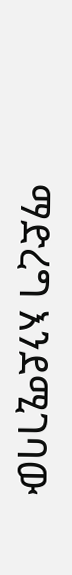ማድረግ እንደሚገባው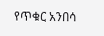የጥቁር አንበሳ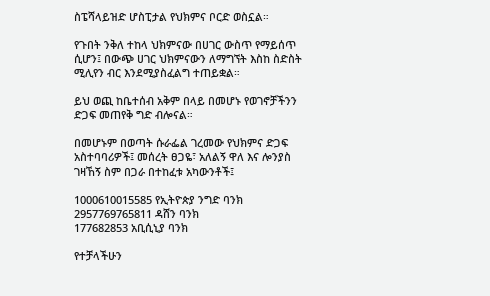ስፔሻላይዝድ ሆስፒታል የህክምና ቦርድ ወስኗል።

የጉበት ንቅለ ተከላ ህክምናው በሀገር ውስጥ የማይሰጥ ሲሆን፤ በውጭ ሀገር ህክምናውን ለማግኘት እስከ ስድስት ሚሊየን ብር እንደሚያስፈልግ ተጠይቋል።

ይህ ወጪ ከቤተሰብ አቅም በላይ በመሆኑ የወገኖቻችንን ድጋፍ መጠየቅ ግድ ብሎናል።

በመሆኑም በወጣት ሱራፌል ገረመው የህክምና ድጋፍ አስተባባሪዎች፤ መሰረት ፀጋዬ፣ አለልኝ ዋለ እና ሎንያስ ገዛኸኝ ስም በጋራ በተከፈቱ አካውንቶች፤

1000610015585 የኢትዮጵያ ንግድ ባንክ
2957769765811 ዳሸን ባንክ
177682853 አቢሲኒያ ባንክ

የተቻላችሁን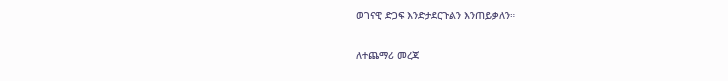ወገናዊ ድጋፍ እንድታደርጉልን እንጠይቃለን።

ለተጨማሪ መረጃ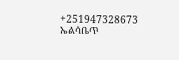+251947328673 ኤልሳቤጥ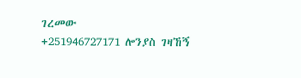ገረመው
+251946727171 ሎንያስ ገዛኸኝ